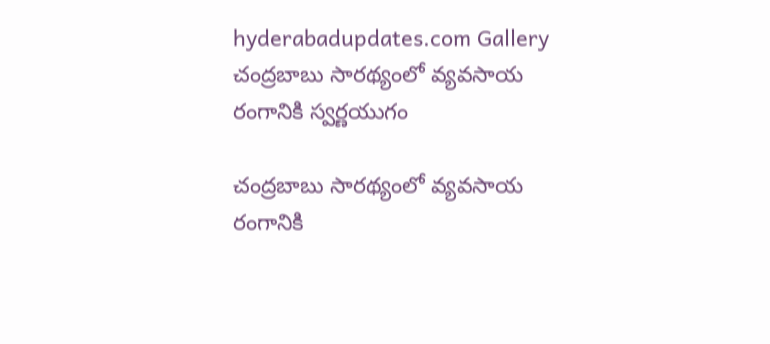hyderabadupdates.com Gallery చంద్రబాబు సార‌థ్యంలో వ్యవసాయ రంగానికి స్వర్ణయుగం

చంద్రబాబు సార‌థ్యంలో వ్యవసాయ రంగానికి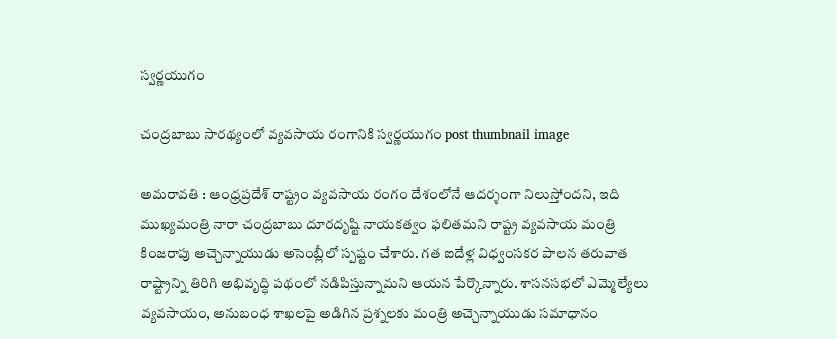స్వర్ణయుగం

చంద్రబాబు సార‌థ్యంలో వ్యవసాయ రంగానికి స్వర్ణయుగం post thumbnail image

అమ‌రావ‌తి : ఆంధ్రప్రదేశ్ రాష్ట్రం వ్యవసాయ రంగం దేశంలోనే ఆదర్శంగా నిలుస్తోందని, ఇది ముఖ్యమంత్రి నారా చంద్ర‌బాబు దూరదృష్టి నాయకత్వం ఫలితమని రాష్ట్ర వ్యవసాయ మంత్రి కింజ‌రాపు అచ్చెన్నాయుడు అసెంబ్లీలో స్పష్టం చేశారు. గత ఐదేళ్ల విధ్వంసకర పాలన తరువాత రాష్ట్రాన్ని తిరిగి అభివృద్ధి పథంలో నడిపిస్తున్నామని ఆయన పేర్కొన్నారు. శాస‌న‌స‌భ‌లో ఎమ్మెల్యేలు వ్య‌వ‌సాయం, అనుబంధ శాఖ‌ల‌పై అడిగిన ప్ర‌శ్న‌ల‌కు మంత్రి అచ్చెన్నాయుడు స‌మాధానం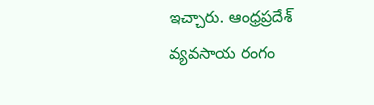ఇచ్చారు. ఆంధ్రప్రదేశ్ వ్యవసాయ రంగం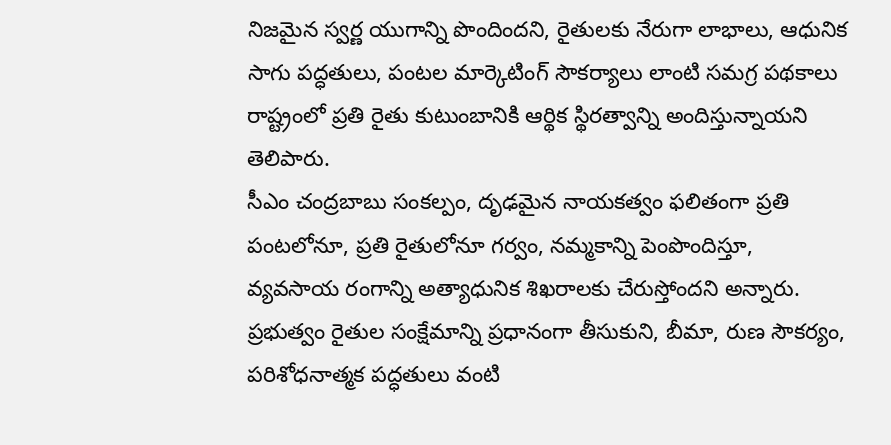నిజమైన స్వర్ణ యుగాన్ని పొందిందని, రైతులకు నేరుగా లాభాలు, ఆధునిక సాగు పద్ధతులు, పంటల మార్కెటింగ్ సౌకర్యాలు లాంటి సమగ్ర పథకాలు రాష్ట్రంలో ప్రతి రైతు కుటుంబానికి ఆర్థిక స్థిరత్వాన్ని అందిస్తున్నాయని తెలిపారు.
సీఎం చంద్రబాబు సంకల్పం, దృఢమైన నాయకత్వం ఫలితంగా ప్రతి పంటలోనూ, ప్రతి రైతులోనూ గర్వం, నమ్మకాన్ని పెంపొందిస్తూ, వ్యవసాయ రంగాన్ని అత్యాధునిక శిఖరాలకు చేరుస్తోందని అన్నారు. ప్రభుత్వం రైతుల సంక్షేమాన్ని ప్ర‌ధానంగా తీసుకుని, బీమా, రుణ సౌకర్యం, పరిశోధనాత్మక పద్ధతులు వంటి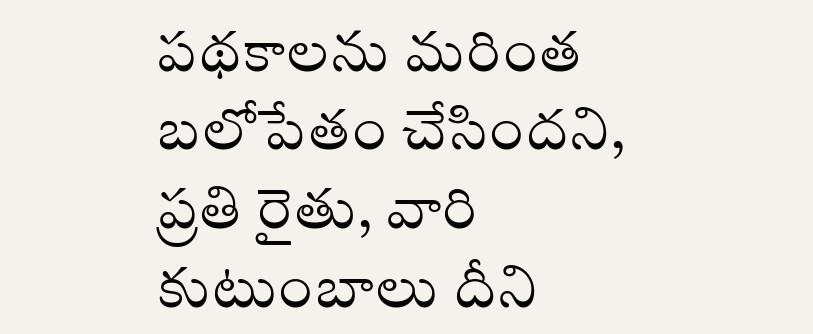పథకాలను మరింత బలోపేతం చేసిందని, ప్రతి రైతు, వారి కుటుంబాలు దీని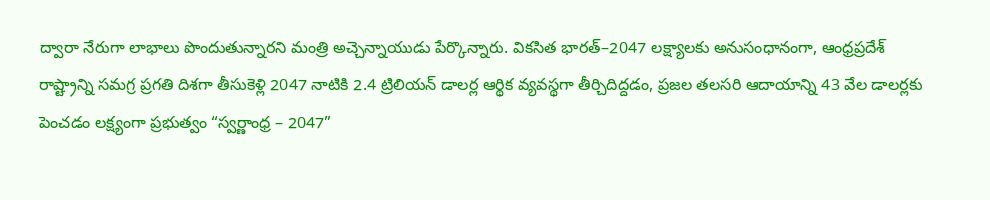ద్వారా నేరుగా లాభాలు పొందుతున్నార‌ని మంత్రి అచ్చెన్నాయుడు పేర్కొన్నారు. వికసిత భారత్–2047 లక్ష్యాలకు అనుసంధానంగా, ఆంధ్రప్రదేశ్ రాష్ట్రాన్ని సమగ్ర ప్రగతి దిశగా తీసుకెళ్లి 2047 నాటికి 2.4 ట్రిలియన్ డాలర్ల ఆర్థిక వ్యవస్థగా తీర్చిదిద్దడం, ప్రజల తలసరి ఆదాయాన్ని 43 వేల డాలర్లకు పెంచడం లక్ష్యంగా ప్రభుత్వం “స్వర్ణాంధ్ర – 2047”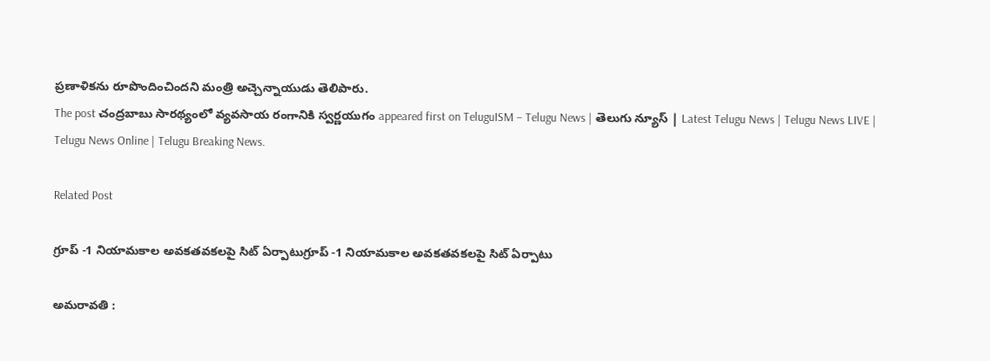ప్రణాళికను రూపొందించిందని మంత్రి అచ్చెన్నాయుడు తెలిపారు.
The post చంద్రబాబు సార‌థ్యంలో వ్యవసాయ రంగానికి స్వర్ణయుగం appeared first on TeluguISM – Telugu News | తెలుగు న్యూస్ | Latest Telugu News | Telugu News LIVE | Telugu News Online | Telugu Breaking News.

Related Post

గ్రూప్ -1 నియామకాల అవ‌క‌త‌వ‌క‌లపై సిట్ ఏర్పాటుగ్రూప్ -1 నియామకాల అవ‌క‌త‌వ‌క‌లపై సిట్ ఏర్పాటు

అమ‌రావ‌తి :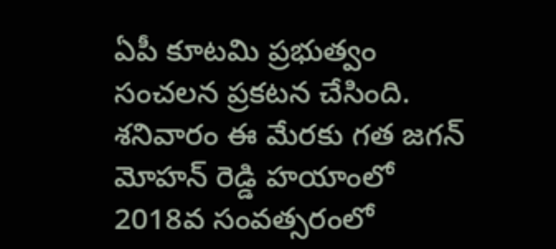ఏపీ కూట‌మి ప్ర‌భుత్వం సంచ‌ల‌న ప్ర‌క‌ట‌న చేసింది. శ‌నివారం ఈ మేర‌కు గ‌త జ‌గ‌న్ మోహ‌న్ రెడ్డి హ‌యాంలో 2018వ సంవ‌త్స‌రంలో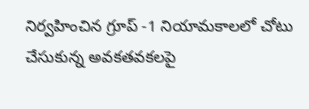నిర్వ‌హించిన గ్రూప్ -1 నియామ‌కాల‌లో చోటు చేసుకున్న అవ‌కత‌వ‌క‌ల‌పై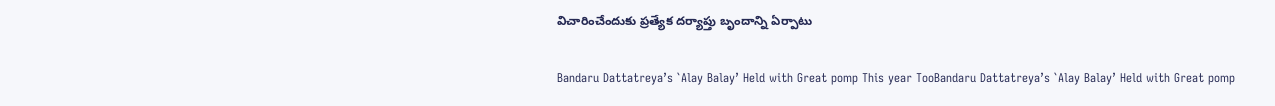విచారించేందుకు ప్ర‌త్యేక ద‌ర్యాప్తు బృందాన్ని ఏర్పాటు

Bandaru Dattatreya’s `Alay Balay’ Held with Great pomp This year TooBandaru Dattatreya’s `Alay Balay’ Held with Great pomp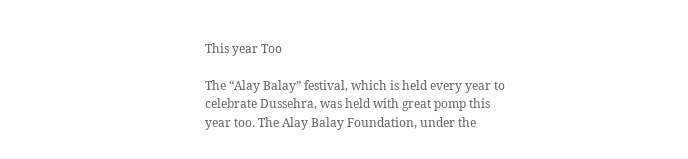This year Too

The “Alay Balay” festival, which is held every year to celebrate Dussehra, was held with great pomp this year too. The Alay Balay Foundation, under the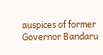auspices of former Governor Bandaru